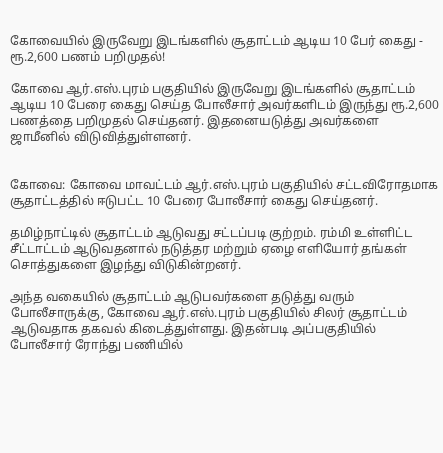கோவையில் இருவேறு இடங்களில் சூதாட்டம் ஆடிய 10 பேர் கைது - ரூ.2,600 பணம் பறிமுதல்!

கோவை ஆர்.எஸ்.புரம் பகுதியில் இருவேறு இடங்களில் சூதாட்டம் ஆடிய 10 பேரை கைது செய்த போலீசார் அவர்களிடம் இருந்து ரூ.2,600 பணத்தை பறிமுதல் செய்தனர். இதனையடுத்து அவர்களை ஜாமீனில் விடுவித்துள்ளனர்.


கோவை: கோவை மாவட்டம் ஆர்.எஸ்.புரம் பகுதியில் சட்டவிரோதமாக சூதாட்டத்தில் ஈடுபட்ட 10 பேரை போலீசார் கைது செய்தனர்.

தமிழ்நாட்டில் சூதாட்டம் ஆடுவது சட்டப்படி குற்றம். ரம்மி உள்ளிட்ட சீட்டாட்டம் ஆடுவதனால் நடுத்தர மற்றும் ஏழை எளியோர் தங்கள் சொத்துகளை இழந்து விடுகின்றனர்.

அந்த வகையில் சூதாட்டம் ஆடுபவர்களை தடுத்து வரும் போலீசாருக்கு, கோவை ஆர்.எஸ்.புரம் பகுதியில் சிலர் சூதாட்டம் ஆடுவதாக தகவல் கிடைத்துள்ளது. இதன்படி அப்பகுதியில் போலீசார் ரோந்து பணியில்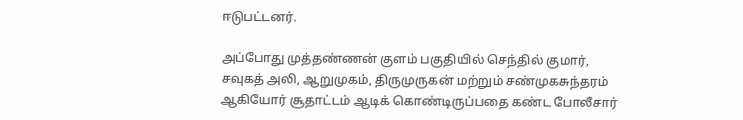ஈடுபட்டனர்.

அப்போது முத்தண்ணன் குளம் பகுதியில் செந்தில் குமார், சவுகத் அலி, ஆறுமுகம், திருமுருகன் மற்றும் சண்முகசுந்தரம் ஆகியோர் சூதாட்டம் ஆடிக் கொண்டிருப்பதை கண்ட போலீசார்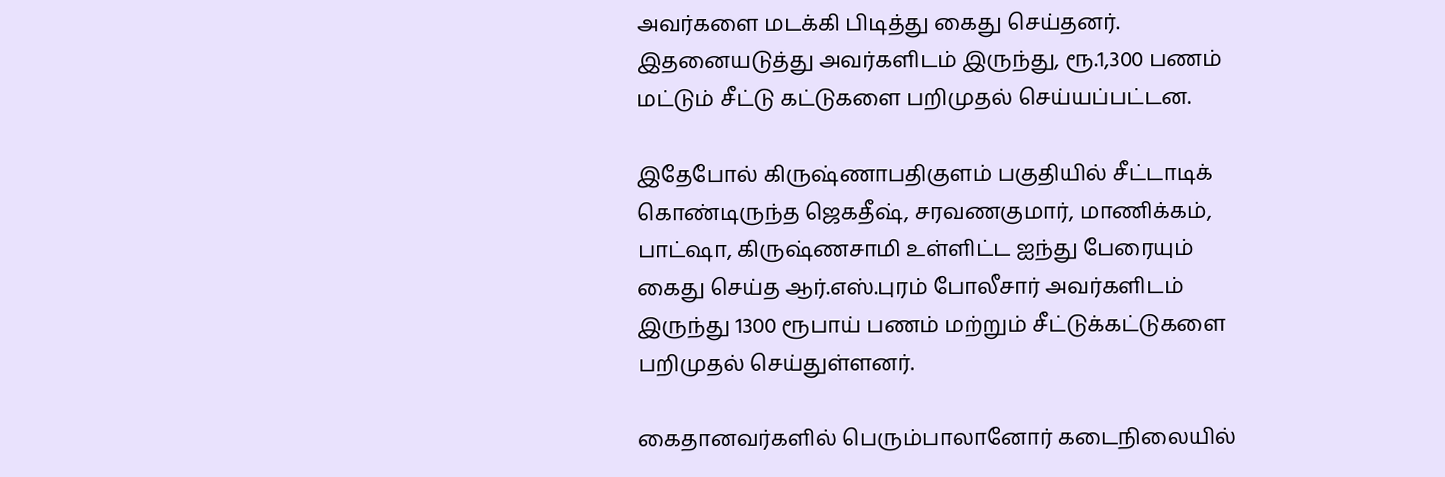அவர்களை மடக்கி பிடித்து கைது செய்தனர். இதனையடுத்து அவர்களிடம் இருந்து, ரூ.1,300 பணம் மட்டும் சீட்டு கட்டுகளை பறிமுதல் செய்யப்பட்டன.

இதேபோல் கிருஷ்ணாபதிகுளம் பகுதியில் சீட்டாடிக் கொண்டிருந்த ஜெகதீஷ், சரவணகுமார், மாணிக்கம், பாட்ஷா, கிருஷ்ணசாமி உள்ளிட்ட ஐந்து பேரையும் கைது செய்த ஆர்.எஸ்.புரம் போலீசார் அவர்களிடம் இருந்து 1300 ரூபாய் பணம் மற்றும் சீட்டுக்கட்டுகளை பறிமுதல் செய்துள்ளனர்.

கைதானவர்களில் பெரும்பாலானோர் கடைநிலையில்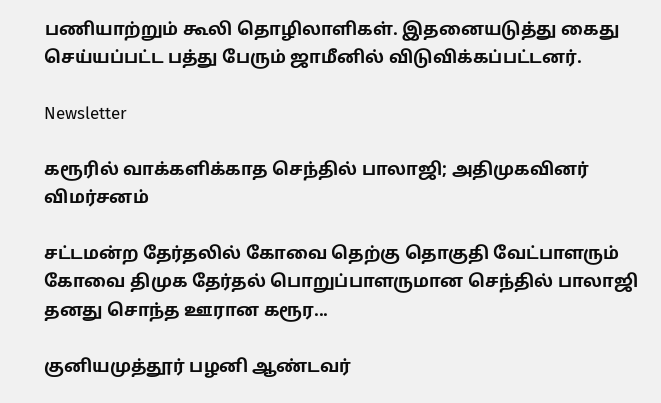பணியாற்றும் கூலி தொழிலாளிகள். இதனையடுத்து கைது செய்யப்பட்ட பத்து பேரும் ஜாமீனில் விடுவிக்கப்பட்டனர்.

Newsletter

கரூரில் வாக்களிக்காத செந்தில் பாலாஜி; அதிமுகவினர் விமர்சனம்

சட்டமன்ற தேர்தலில் கோவை தெற்கு தொகுதி வேட்பாளரும் கோவை திமுக தேர்தல் பொறுப்பாளருமான செந்தில் பாலாஜி தனது சொந்த ஊரான கரூர...

குனியமுத்தூர் பழனி ஆண்டவர்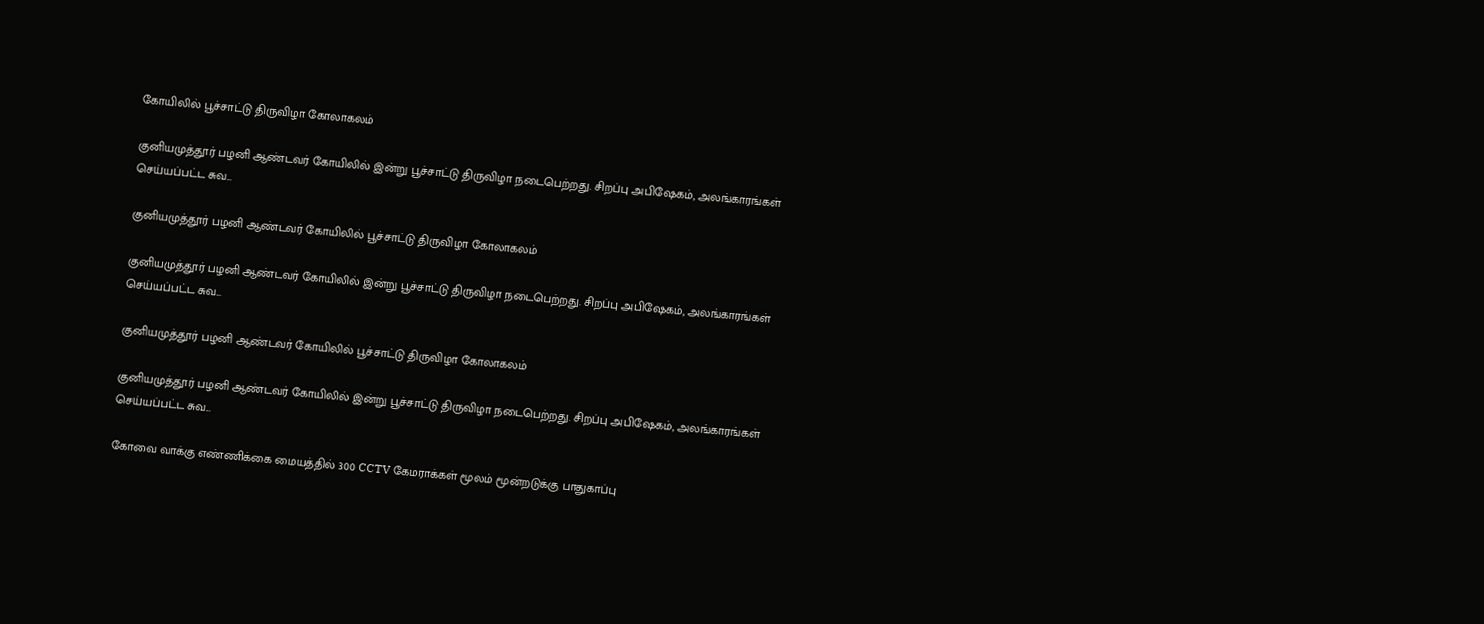கோயிலில் பூச்சாட்டு திருவிழா கோலாகலம்

குனியமுத்தூர் பழனி ஆண்டவர் கோயிலில் இன்று பூச்சாட்டு திருவிழா நடைபெற்றது. சிறப்பு அபிஷேகம், அலங்காரங்கள் செய்யப்பட்ட சுவ...

குனியமுத்தூர் பழனி ஆண்டவர் கோயிலில் பூச்சாட்டு திருவிழா கோலாகலம்

குனியமுத்தூர் பழனி ஆண்டவர் கோயிலில் இன்று பூச்சாட்டு திருவிழா நடைபெற்றது. சிறப்பு அபிஷேகம், அலங்காரங்கள் செய்யப்பட்ட சுவ...

குனியமுத்தூர் பழனி ஆண்டவர் கோயிலில் பூச்சாட்டு திருவிழா கோலாகலம்

குனியமுத்தூர் பழனி ஆண்டவர் கோயிலில் இன்று பூச்சாட்டு திருவிழா நடைபெற்றது. சிறப்பு அபிஷேகம், அலங்காரங்கள் செய்யப்பட்ட சுவ...

கோவை வாக்கு எண்ணிக்கை மையத்தில் 300 CCTV கேமராக்கள் மூலம் மூன்றடுக்கு பாதுகாப்பு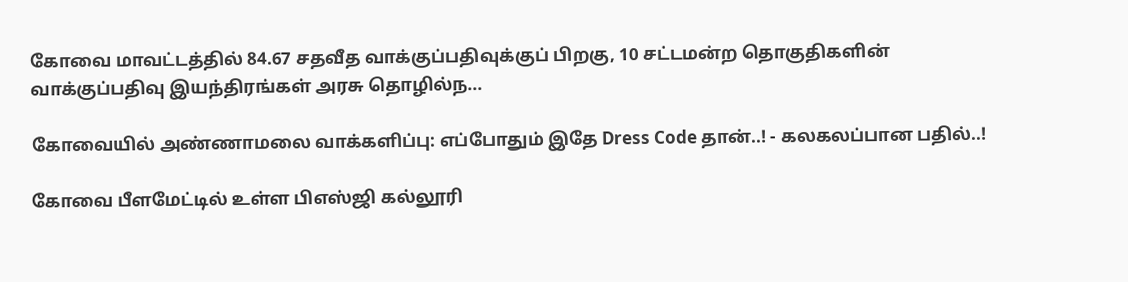கோவை மாவட்டத்தில் 84.67 சதவீத வாக்குப்பதிவுக்குப் பிறகு, 10 சட்டமன்ற தொகுதிகளின் வாக்குப்பதிவு இயந்திரங்கள் அரசு தொழில்ந...

கோவையில் அண்ணாமலை வாக்களிப்பு: எப்போதும் இதே Dress Code தான்..! - கலகலப்பான பதில்..!

கோவை பீளமேட்டில் உள்ள பிஎஸ்ஜி கல்லூரி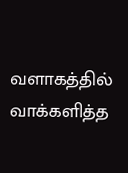வளாகத்தில் வாக்களித்த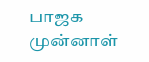பாஜக முன்னாள்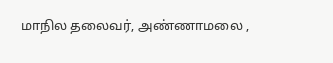மாநில தலைவர், அண்ணாமலை ,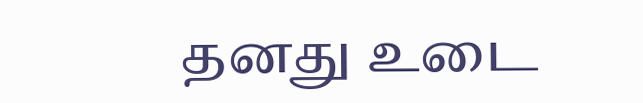தனது உடை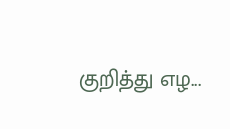குறித்து எழ...